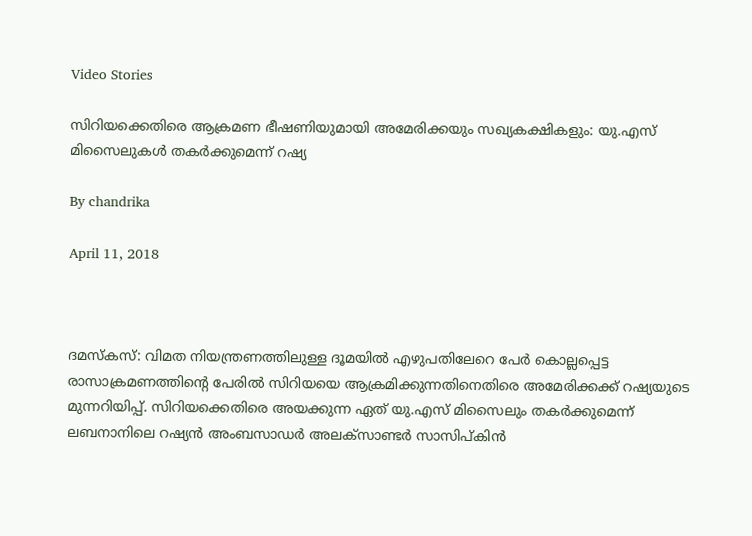Video Stories

സിറിയക്കെതിരെ ആക്രമണ ഭീഷണിയുമായി അമേരിക്കയും സഖ്യകക്ഷികളും: യു.എസ് മിസൈലുകള്‍ തകര്‍ക്കുമെന്ന് റഷ്യ

By chandrika

April 11, 2018



ദമസ്‌കസ്: വിമത നിയന്ത്രണത്തിലുള്ള ദൂമയില്‍ എഴുപതിലേറെ പേര്‍ കൊല്ലപ്പെട്ട രാസാക്രമണത്തിന്റെ പേരില്‍ സിറിയയെ ആക്രമിക്കുന്നതിനെതിരെ അമേരിക്കക്ക് റഷ്യയുടെ മുന്നറിയിപ്പ്. സിറിയക്കെതിരെ അയക്കുന്ന ഏത് യു.എസ് മിസൈലും തകര്‍ക്കുമെന്ന് ലബനാനിലെ റഷ്യന്‍ അംബസാഡര്‍ അലക്‌സാണ്ടര്‍ സാസിപ്കിന്‍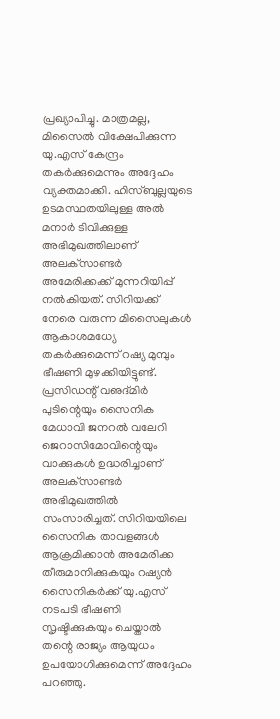പ്രഖ്യാപിച്ചു. മാത്രമല്ല, മിസൈല്‍ വിക്ഷേപിക്കുന്ന യു.എസ് കേന്ദ്രം തകര്‍ക്കുമെന്നും അദ്ദേഹം വ്യക്തമാക്കി. ഹിസ്ബുല്ലയുടെ ഉടമസ്ഥതയിലുള്ള അല്‍ മനാര്‍ ടിവിക്കുള്ള അഭിമുഖത്തിലാണ് അലക്‌സാണ്ടര്‍ അമേരിക്കക്ക് മുന്നറിയിപ്പ് നല്‍കിയത്. സിറിയക്ക് നേരെ വരുന്ന മിസൈലുകള്‍ ആകാശമധ്യേ തകര്‍ക്കുമെന്ന് റഷ്യ മുമ്പും ഭീഷണി മുഴക്കിയിട്ടുണ്ട്. പ്രസിഡന്റ് വഌദ്മിര്‍ പുടിന്റെയും സൈനിക മേധാവി ജനറല്‍ വലേറി ജെറാസിമോവിന്റെയും വാക്കുകള്‍ ഉദ്ധരിച്ചാണ് അലക്‌സാണ്ടര്‍ അഭിമുഖത്തില്‍ സംസാരിച്ചത്. സിറിയയിലെ സൈനിക താവളങ്ങള്‍ ആക്രമിക്കാന്‍ അമേരിക്ക തീരുമാനിക്കുകയും റഷ്യന്‍ സൈനികര്‍ക്ക് യു.എസ് നടപടി ഭീഷണി സൃഷ്ടിക്കുകയും ചെയ്താല്‍ തന്റെ രാജ്യം ആയുധം ഉപയോഗിക്കുമെന്ന് അദ്ദേഹം പറഞ്ഞു.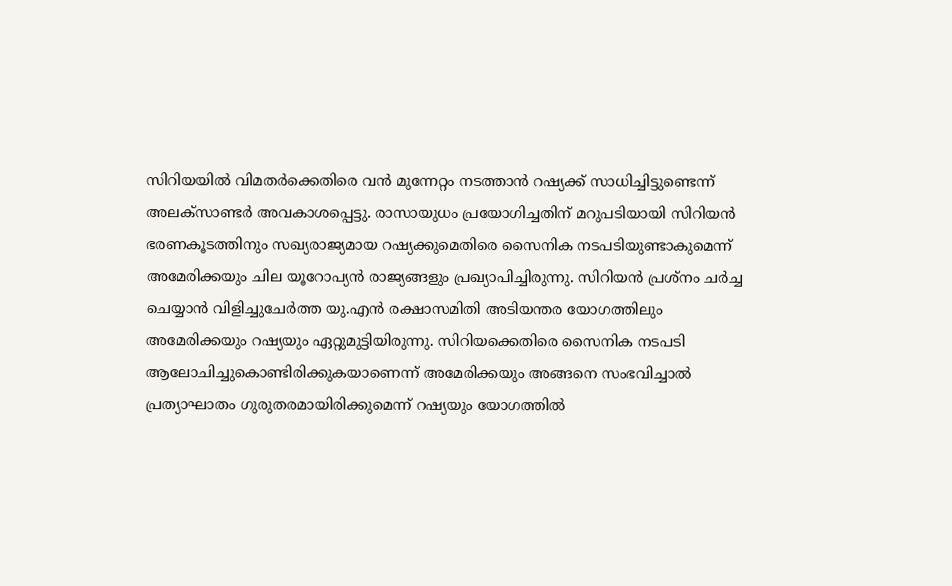സിറിയയില്‍ വിമതര്‍ക്കെതിരെ വന്‍ മുന്നേറ്റം നടത്താന്‍ റഷ്യക്ക് സാധിച്ചിട്ടുണ്ടെന്ന് അലക്‌സാണ്ടര്‍ അവകാശപ്പെട്ടു. രാസായുധം പ്രയോഗിച്ചതിന് മറുപടിയായി സിറിയന്‍ ഭരണകൂടത്തിനും സഖ്യരാജ്യമായ റഷ്യക്കുമെതിരെ സൈനിക നടപടിയുണ്ടാകുമെന്ന് അമേരിക്കയും ചില യൂറോപ്യന്‍ രാജ്യങ്ങളും പ്രഖ്യാപിച്ചിരുന്നു. സിറിയന്‍ പ്രശ്‌നം ചര്‍ച്ച ചെയ്യാന്‍ വിളിച്ചുചേര്‍ത്ത യു.എന്‍ രക്ഷാസമിതി അടിയന്തര യോഗത്തിലും അമേരിക്കയും റഷ്യയും ഏറ്റുമുട്ടിയിരുന്നു. സിറിയക്കെതിരെ സൈനിക നടപടി ആലോചിച്ചുകൊണ്ടിരിക്കുകയാണെന്ന് അമേരിക്കയും അങ്ങനെ സംഭവിച്ചാല്‍ പ്രത്യാഘാതം ഗുരുതരമായിരിക്കുമെന്ന് റഷ്യയും യോഗത്തില്‍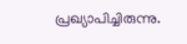പ്രഖ്യാപിച്ചിരുന്നു.